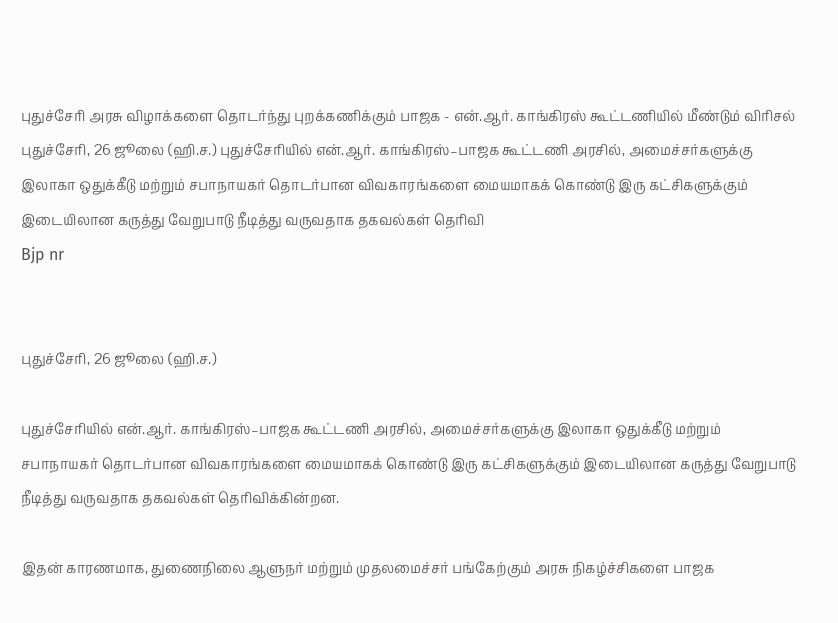புதுச்சேரி அரசு விழாக்களை தொடர்ந்து புறக்கணிக்கும் பாஜக - என்.ஆர். காங்கிரஸ் கூட்டணியில் மீண்டும் விரிசல்
புதுச்சேரி, 26 ஜூலை (ஹி.ச.) புதுச்சேரியில் என்.ஆர். காங்கிரஸ்–பாஜக கூட்டணி அரசில், அமைச்சர்களுக்கு இலாகா ஒதுக்கீடு மற்றும் சபாநாயகர் தொடர்பான விவகாரங்களை மையமாகக் கொண்டு இரு கட்சிகளுக்கும் இடையிலான கருத்து வேறுபாடு நீடித்து வருவதாக தகவல்கள் தெரிவி
Bjp nr


புதுச்சேரி, 26 ஜூலை (ஹி.ச.)

புதுச்சேரியில் என்.ஆர். காங்கிரஸ்–பாஜக கூட்டணி அரசில், அமைச்சர்களுக்கு இலாகா ஒதுக்கீடு மற்றும் சபாநாயகர் தொடர்பான விவகாரங்களை மையமாகக் கொண்டு இரு கட்சிகளுக்கும் இடையிலான கருத்து வேறுபாடு நீடித்து வருவதாக தகவல்கள் தெரிவிக்கின்றன.

இதன் காரணமாக, துணைநிலை ஆளுநர் மற்றும் முதலமைச்சர் பங்கேற்கும் அரசு நிகழ்ச்சிகளை பாஜக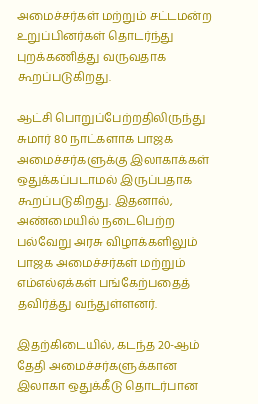அமைச்சர்கள் மற்றும் சட்டமன்ற உறுப்பினர்கள் தொடர்ந்து புறக்கணித்து வருவதாக கூறப்படுகிறது.

ஆட்சி பொறுப்பேற்றதிலிருந்து சுமார் 80 நாட்களாக பாஜக அமைச்சர்களுக்கு இலாகாக்கள் ஒதுக்கப்படாமல் இருப்பதாக கூறப்படுகிறது. இதனால், அண்மையில் நடைபெற்ற பல்வேறு அரசு விழாக்களிலும் பாஜக அமைச்சர்கள் மற்றும் எம்எல்ஏக்கள் பங்கேற்பதைத் தவிர்த்து வந்துள்ளனர்.

இதற்கிடையில், கடந்த 20-ஆம் தேதி அமைச்சர்களுக்கான இலாகா ஒதுக்கீடு தொடர்பான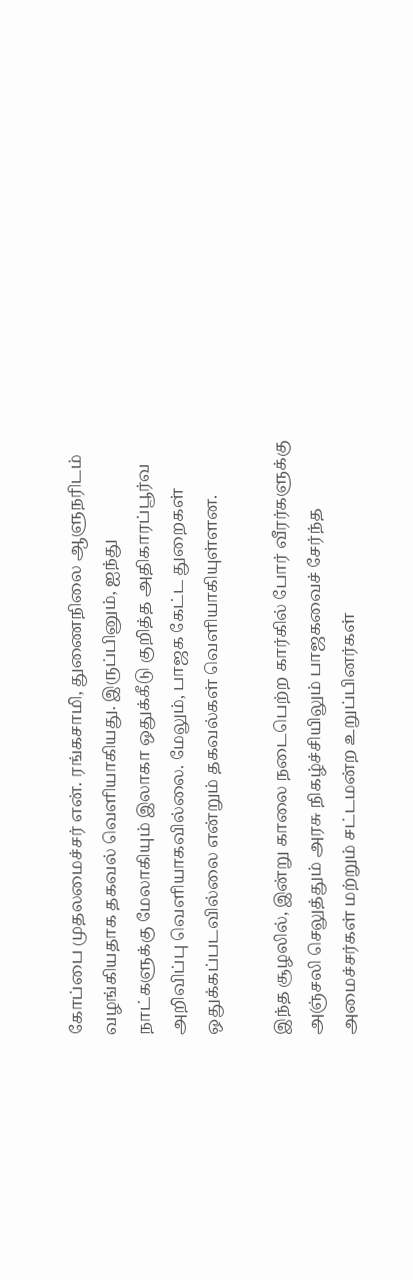கோப்பை முதலமைச்சர் என். ரங்கசாமி, துணைநிலை ஆளுநரிடம் வழங்கியதாக தகவல் வெளியாகியது. இருப்பினும், ஐந்து நாட்களுக்கு மேலாகியும் இலாகா ஒதுக்கீடு குறித்த அதிகாரப்பூர்வ அறிவிப்பு வெளியாகவில்லை. மேலும், பாஜக கேட்ட துறைகள் ஒதுக்கப்படவில்லை என்றும் தகவல்கள் வெளியாகியுள்ளன.

இந்த சூழலில், இன்று காலை நடைபெற்ற கார்கில் போர் வீரர்களுக்கு அஞ்சலி செலுத்தும் அரசு நிகழ்ச்சியிலும் பாஜகவைச் சேர்ந்த அமைச்சர்கள் மற்றும் சட்டமன்ற உறுப்பினர்கள்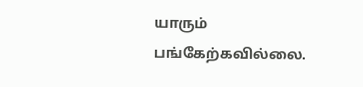யாரும் பங்கேற்கவில்லை.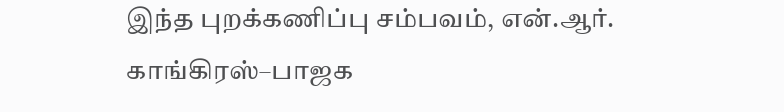இந்த புறக்கணிப்பு சம்பவம், என்.ஆர். காங்கிரஸ்–பாஜக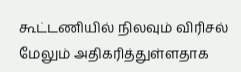கூட்டணியில் நிலவும் விரிசல் மேலும் அதிகரித்துள்ளதாக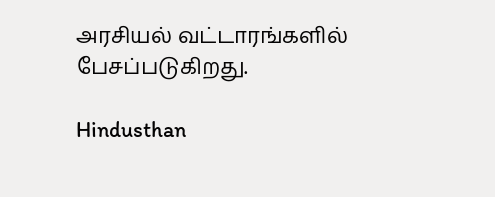அரசியல் வட்டாரங்களில் பேசப்படுகிறது.

Hindusthan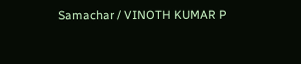Samachar / VINOTH KUMAR P